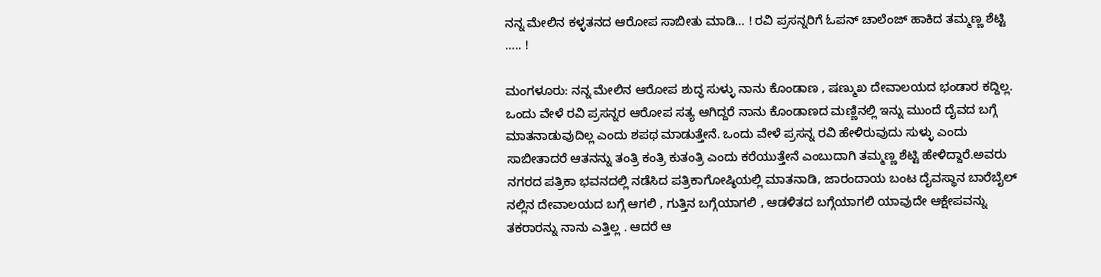ನನ್ನ ಮೇಲಿನ ಕಳ್ಳತನದ ಆರೋಪ ಸಾಬೀತು ಮಾಡಿ… ! ರವಿ ಪ್ರಸನ್ನರಿಗೆ ಓಪನ್ ಚಾಲೆಂಜ್ ಹಾಕಿದ ತಮ್ಮಣ್ಣ ಶೆಟ್ಟಿ ….. !

ಮಂಗಳೂರು: ನನ್ನ ಮೇಲಿನ ಆರೋಪ ಶುದ್ಧ ಸುಳ್ಳು ನಾನು ಕೊಂಡಾಣ , ಷಣ್ಮುಖ ದೇವಾಲಯದ ಭಂಡಾರ ಕದ್ದಿಲ್ಲ. ಒಂದು ವೇಳೆ ರವಿ ಪ್ರಸನ್ನರ ಆರೋಪ ಸತ್ಯ ಆಗಿದ್ದರೆ ನಾನು ಕೊಂಡಾಣದ ಮಣ್ಣಿನಲ್ಲಿ ಇನ್ನು ಮುಂದೆ ದೈವದ ಬಗ್ಗೆ ಮಾತನಾಡುವುದಿಲ್ಲ ಎಂದು ಶಪಥ ಮಾಡುತ್ತೇನೆ. ಒಂದು ವೇಳೆ ಪ್ರಸನ್ನ ರವಿ ಹೇಳಿರುವುದು ಸುಳ್ಳು ಎಂದು ಸಾಬೀತಾದರೆ ಆತನನ್ನು ತಂತ್ರಿ ಕಂತ್ರಿ ಕುತಂತ್ರಿ ಎಂದು ಕರೆಯುತ್ತೇನೆ ಎಂಬುದಾಗಿ ತಮ್ಮಣ್ಣ ಶೆಟ್ಟಿ ಹೇಳಿದ್ದಾರೆ.ಅವರು ನಗರದ ಪತ್ರಿಕಾ ಭವನದಲ್ಲಿ ನಡೆಸಿದ ಪತ್ರಿಕಾಗೋಷ್ಠಿಯಲ್ಲಿ ಮಾತನಾಡಿ, ಜಾರಂದಾಯ ಬಂಟ ದೈವಸ್ಥಾನ ಬಾರೆಬೈಲ್‌ ನಲ್ಲಿನ ದೇವಾಲಯದ ಬಗ್ಗೆ ಆಗಲಿ , ಗುತ್ತಿನ ಬಗ್ಗೆಯಾಗಲಿ , ಆಡಳಿತದ ಬಗ್ಗೆಯಾಗಲಿ ಯಾವುದೇ ಆಕ್ಷೇಪವನ್ನು ತಕರಾರನ್ನು ನಾನು ಎತ್ತಿಲ್ಲ . ಆದರೆ ಆ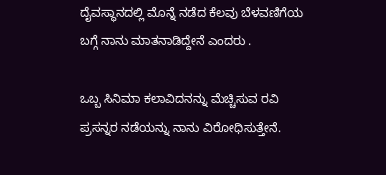ದೈವಸ್ಥಾನದಲ್ಲಿ ಮೊನ್ನೆ ನಡೆದ ಕೆಲವು ಬೆಳವಣಿಗೆಯ ಬಗ್ಗೆ ನಾನು ಮಾತನಾಡಿದ್ದೇನೆ ಎಂದರು .

ಒಬ್ಬ ಸಿನಿಮಾ ಕಲಾವಿದನನ್ನು ಮೆಚ್ಚಿಸುವ ರವಿ ಪ್ರಸನ್ನರ ನಡೆಯನ್ನು ನಾನು ವಿರೋಧಿಸುತ್ತೇನೆ.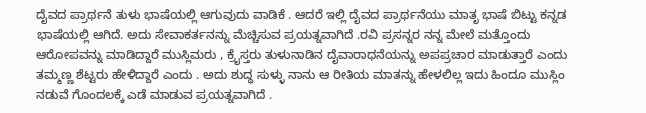ದೈವದ ಪ್ರಾರ್ಥನೆ ತುಳು ಭಾಷೆಯಲ್ಲಿ ಆಗುವುದು ವಾಡಿಕೆ . ಆದರೆ ಇಲ್ಲಿ ದೈವದ ಪ್ರಾರ್ಥನೆಯು ಮಾತೃ ಭಾಷೆ ಬಿಟ್ಟು ಕನ್ನಡ ಭಾಷೆಯಲ್ಲಿ ಆಗಿದೆ. ಅದು ಸೇವಾಕರ್ತನನ್ನು ಮೆಚ್ಚಿಸುವ ಪ್ರಯತ್ನವಾಗಿದೆ .ರವಿ ಪ್ರಸನ್ನರ ನನ್ನ ಮೇಲೆ ಮತ್ತೊಂದು ಆರೋಪವನ್ನು ಮಾಡಿದ್ದಾರೆ ಮುಸ್ಲಿಮರು , ಕ್ರೈಸ್ತರು ತುಳುನಾಡಿನ ದೈವಾರಾಧನೆಯನ್ನು ಅಪಪ್ರಚಾರ ಮಾಡುತ್ತಾರೆ ಎಂದು ತಮ್ಮಣ್ಣ ಶೆಟ್ಟರು ಹೇಳಿದ್ದಾರೆ ಎಂದು . ಅದು ಶುದ್ಧ ಸುಳ್ಳು ನಾನು ಆ ರೀತಿಯ ಮಾತನ್ನು ಹೇಳಲಿಲ್ಲ ಇದು ಹಿಂದೂ ಮುಸ್ಲಿಂ ನಡುವೆ ಗೊಂದಲಕ್ಕೆ ಎಡೆ ಮಾಡುವ ಪ್ರಯತ್ನವಾಗಿದೆ .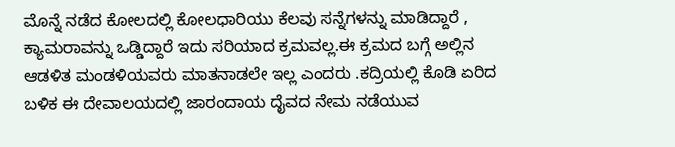ಮೊನ್ನೆ ನಡೆದ ಕೋಲದಲ್ಲಿ ಕೋಲಧಾರಿಯು ಕೆಲವು ಸನ್ನೆಗಳನ್ನು ಮಾಡಿದ್ದಾರೆ , ಕ್ಯಾಮರಾವನ್ನು ಒಡ್ಡಿದ್ದಾರೆ ಇದು ಸರಿಯಾದ ಕ್ರಮವಲ್ಲ.ಈ ಕ್ರಮದ ಬಗ್ಗೆ ಅಲ್ಲಿನ ಆಡಳಿತ ಮಂಡಳಿಯವರು ಮಾತನಾಡಲೇ ಇಲ್ಲ ಎಂದರು .ಕದ್ರಿಯಲ್ಲಿ ಕೊಡಿ ಏರಿದ ಬಳಿಕ ಈ ದೇವಾಲಯದಲ್ಲಿ ಜಾರಂದಾಯ ದೈವದ ನೇಮ ನಡೆಯುವ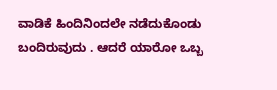ವಾಡಿಕೆ ಹಿಂದಿನಿಂದಲೇ ನಡೆದುಕೊಂಡು ಬಂದಿರುವುದು . ಆದರೆ ಯಾರೋ ಒಬ್ಬ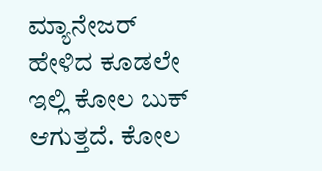ಮ್ಯಾನೇಜರ್ ಹೇಳಿದ ಕೂಡಲೇ ಇಲ್ಲಿ ಕೋಲ ಬುಕ್ ಆಗುತ್ತದೆ. ಕೋಲ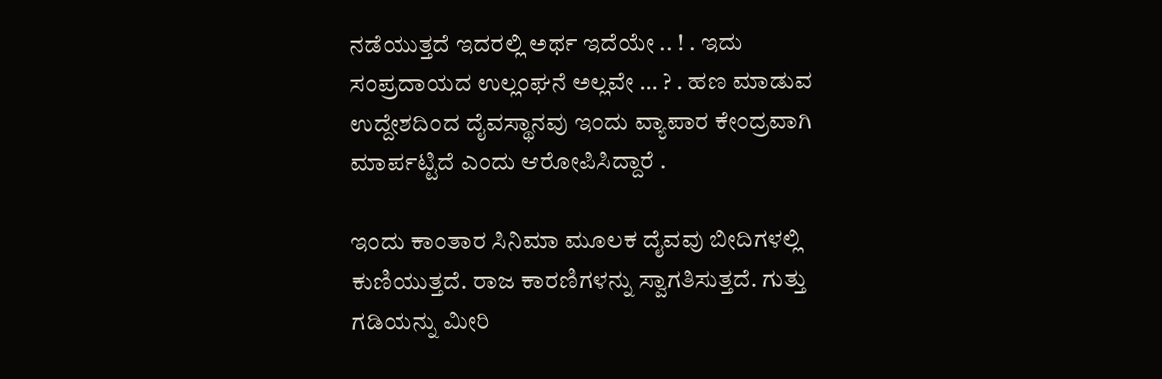ನಡೆಯುತ್ತದೆ ಇದರಲ್ಲಿ ಅರ್ಥ ಇದೆಯೇ .. ! . ಇದು ಸಂಪ್ರದಾಯದ ಉಲ್ಲಂಘನೆ ಅಲ್ಲವೇ … ? . ಹಣ ಮಾಡುವ ಉದ್ದೇಶದಿಂದ ದೈವಸ್ಥಾನವು ಇಂದು ವ್ಯಾಪಾರ ಕೇಂದ್ರವಾಗಿ ಮಾರ್ಪಟ್ಟಿದೆ ಎಂದು ಆರೋಪಿಸಿದ್ದಾರೆ .

ಇಂದು ಕಾಂತಾರ ಸಿನಿಮಾ ಮೂಲಕ ದೈವವು ಬೀದಿಗಳಲ್ಲಿ ಕುಣಿಯುತ್ತದೆ. ರಾಜ ಕಾರಣಿಗಳನ್ನು ಸ್ವಾಗತಿಸುತ್ತದೆ. ಗುತ್ತು ಗಡಿಯನ್ನು ಮೀರಿ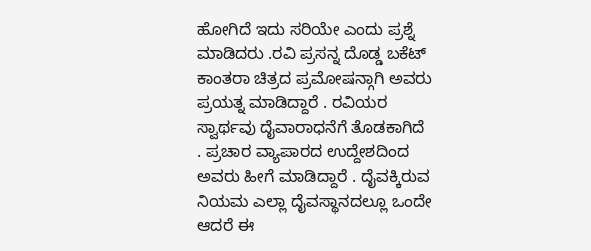ಹೋಗಿದೆ ಇದು ಸರಿಯೇ ಎಂದು ಪ್ರಶ್ನೆ ಮಾಡಿದರು .ರವಿ ಪ್ರಸನ್ನ ದೊಡ್ಡ ಬಕೆಟ್ ಕಾಂತರಾ ಚಿತ್ರದ ಪ್ರಮೋಷನ್ಗಾಗಿ ಅವರು ಪ್ರಯತ್ನ ಮಾಡಿದ್ದಾರೆ . ರವಿಯರ ಸ್ವಾರ್ಥವು ದೈವಾರಾಧನೆಗೆ ತೊಡಕಾಗಿದೆ . ಪ್ರಚಾರ ವ್ಯಾಪಾರದ ಉದ್ದೇಶದಿಂದ ಅವರು ಹೀಗೆ ಮಾಡಿದ್ದಾರೆ . ದೈವಕ್ಕಿರುವ ನಿಯಮ ಎಲ್ಲಾ ದೈವಸ್ಥಾನದಲ್ಲೂ ಒಂದೇ ಆದರೆ ಈ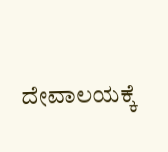ದೇವಾಲಯಕ್ಕೆ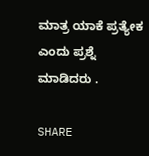ಮಾತ್ರ ಯಾಕೆ ಪ್ರತ್ಯೇಕ ಎಂದು ಪ್ರಶ್ನೆ ಮಾಡಿದರು .

SHARE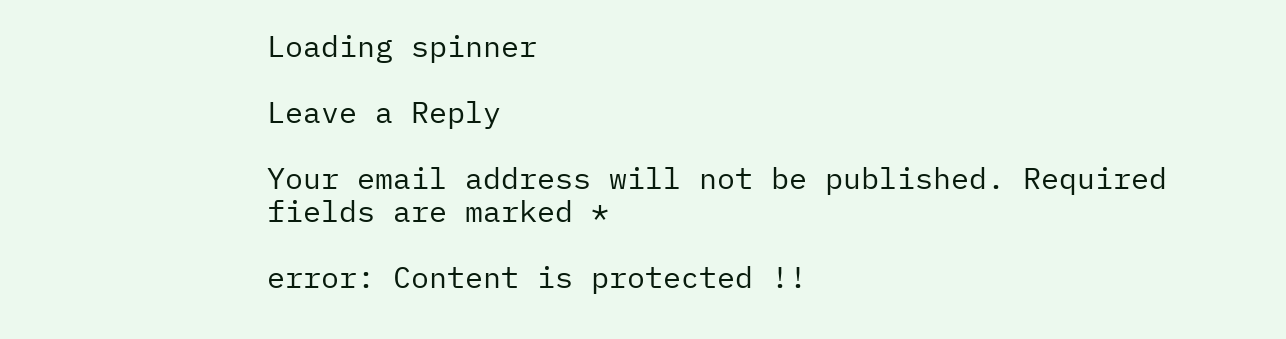Loading spinner

Leave a Reply

Your email address will not be published. Required fields are marked *

error: Content is protected !!